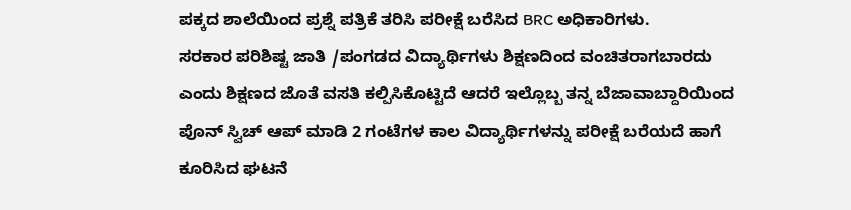ಪಕ್ಕದ ಶಾಲೆಯಿಂದ ಪ್ರಶ್ನೆ ಪತ್ರಿಕೆ ತರಿಸಿ ಪರೀಕ್ಷೆ ಬರೆಸಿದ BRC ಅಧಿಕಾರಿಗಳು.
ಸರಕಾರ ಪರಿಶಿಷ್ಟ ಜಾತಿ /ಪಂಗಡದ ವಿದ್ಯಾರ್ಥಿಗಳು ಶಿಕ್ಷಣದಿಂದ ವಂಚಿತರಾಗಬಾರದು ಎಂದು ಶಿಕ್ಷಣದ ಜೊತೆ ವಸತಿ ಕಲ್ಪಿಸಿಕೊಟ್ಟಿದೆ ಆದರೆ ಇಲ್ಲೊಬ್ಬ ತನ್ನ ಬೆಜಾವಾಬ್ದಾರಿಯಿಂದ ಪೊನ್ ಸ್ವಿಚ್ ಆಪ್ ಮಾಡಿ 2 ಗಂಟೆಗಳ ಕಾಲ ವಿದ್ಯಾರ್ಥಿಗಳನ್ನು ಪರೀಕ್ಷೆ ಬರೆಯದೆ ಹಾಗೆ ಕೂರಿಸಿದ ಘಟನೆ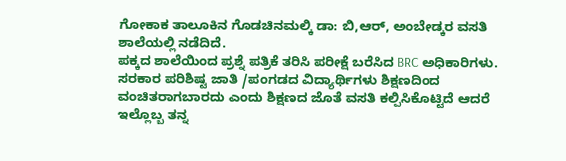ಗೋಕಾಕ ತಾಲೂಕಿನ ಗೊಡಚಿನಮಲ್ಕಿ ಡಾ: ಬಿ,ಆರ್, ಅಂಬೇಡ್ಕರ ವಸತಿ ಶಾಲೆಯಲ್ಲಿ ನಡೆದಿದೆ.
ಪಕ್ಕದ ಶಾಲೆಯಿಂದ ಪ್ರಶ್ನೆ ಪತ್ರಿಕೆ ತರಿಸಿ ಪರೀಕ್ಷೆ ಬರೆಸಿದ BRC ಅಧಿಕಾರಿಗಳು.
ಸರಕಾರ ಪರಿಶಿಷ್ಟ ಜಾತಿ /ಪಂಗಡದ ವಿದ್ಯಾರ್ಥಿಗಳು ಶಿಕ್ಷಣದಿಂದ ವಂಚಿತರಾಗಬಾರದು ಎಂದು ಶಿಕ್ಷಣದ ಜೊತೆ ವಸತಿ ಕಲ್ಪಿಸಿಕೊಟ್ಟಿದೆ ಆದರೆ ಇಲ್ಲೊಬ್ಬ ತನ್ನ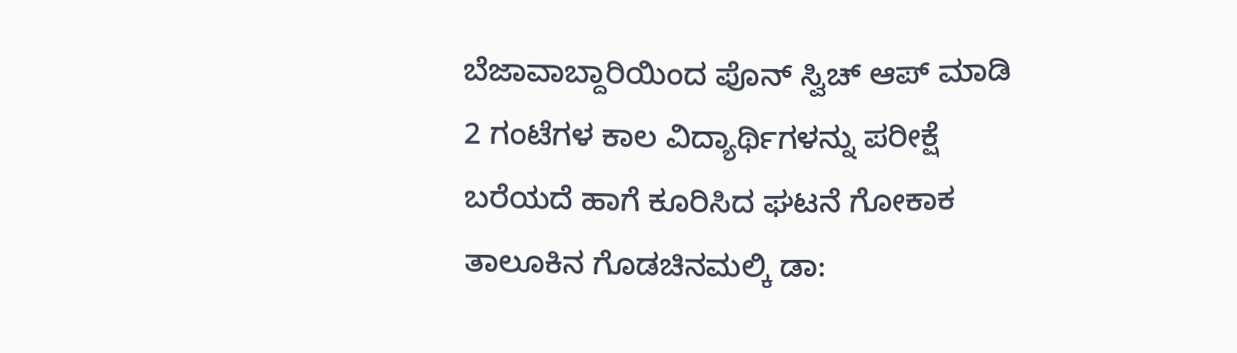ಬೆಜಾವಾಬ್ದಾರಿಯಿಂದ ಪೊನ್ ಸ್ವಿಚ್ ಆಪ್ ಮಾಡಿ 2 ಗಂಟೆಗಳ ಕಾಲ ವಿದ್ಯಾರ್ಥಿಗಳನ್ನು ಪರೀಕ್ಷೆ ಬರೆಯದೆ ಹಾಗೆ ಕೂರಿಸಿದ ಘಟನೆ ಗೋಕಾಕ ತಾಲೂಕಿನ ಗೊಡಚಿನಮಲ್ಕಿ ಡಾ: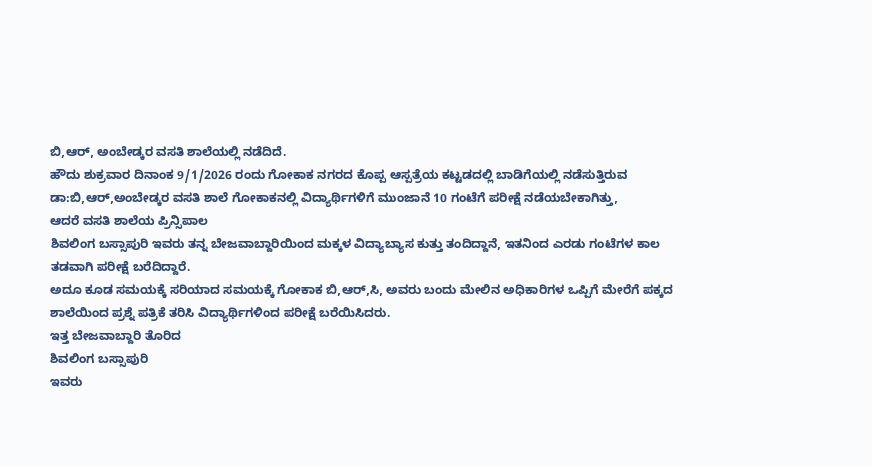ಬಿ,ಆರ್, ಅಂಬೇಡ್ಕರ ವಸತಿ ಶಾಲೆಯಲ್ಲಿ ನಡೆದಿದೆ.
ಹೌದು ಶುಕ್ರವಾರ ದಿನಾಂಕ 9/1/2026 ರಂದು ಗೋಕಾಕ ನಗರದ ಕೊಪ್ಪ ಆಸ್ಪತ್ರೆಯ ಕಟ್ಟಡದಲ್ಲಿ ಬಾಡಿಗೆಯಲ್ಲಿ ನಡೆಸುತ್ತಿರುವ ಡಾ:ಬಿ,ಆರ್,ಅಂಬೇಡ್ಕರ ವಸತಿ ಶಾಲೆ ಗೋಕಾಕನಲ್ಲಿ ವಿದ್ಯಾರ್ಥಿಗಳಿಗೆ ಮುಂಜಾನೆ 10 ಗಂಟೆಗೆ ಪರೀಕ್ಷೆ ನಡೆಯಬೇಕಾಗಿತ್ತು,
ಆದರೆ ವಸತಿ ಶಾಲೆಯ ಪ್ರಿನ್ಸಿಪಾಲ
ಶಿವಲಿಂಗ ಬಸ್ಸಾಪುರಿ ಇವರು ತನ್ನ ಬೇಜವಾಬ್ದಾರಿಯಿಂದ ಮಕ್ಕಳ ವಿದ್ಯಾಬ್ಯಾಸ ಕುತ್ತು ತಂದಿದ್ದಾನೆ, ಇತನಿಂದ ಎರಡು ಗಂಟೆಗಳ ಕಾಲ ತಡವಾಗಿ ಪರೀಕ್ಷೆ ಬರೆದಿದ್ದಾರೆ.
ಅದೂ ಕೂಡ ಸಮಯಕ್ಕೆ ಸರಿಯಾದ ಸಮಯಕ್ಕೆ ಗೋಕಾಕ ಬಿ,ಆರ್,ಸಿ, ಅವರು ಬಂದು ಮೇಲಿನ ಅಧಿಕಾರಿಗಳ ಒಪ್ಪಿಗೆ ಮೇರೆಗೆ ಪಕ್ಕದ ಶಾಲೆಯಿಂದ ಪ್ರಶ್ನೆ ಪತ್ರಿಕೆ ತರಿಸಿ ವಿದ್ಯಾರ್ಥಿಗಳಿಂದ ಪರೀಕ್ಷೆ ಬರೆಯಿಸಿದರು.
ಇತ್ತ ಬೇಜವಾಬ್ದಾರಿ ತೊರಿದ
ಶಿವಲಿಂಗ ಬಸ್ಸಾಪುರಿ
ಇವರು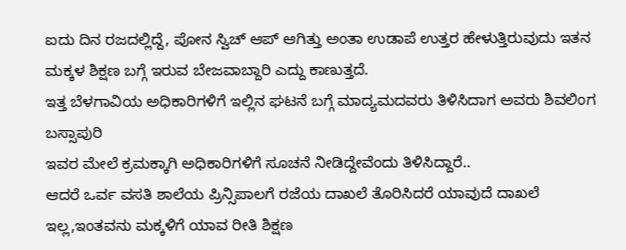ಐದು ದಿನ ರಜದಲ್ಲಿದ್ದೆ, ಪೋನ ಸ್ವಿಚ್ ಆಪ್ ಆಗಿತ್ತು ಅಂತಾ ಉಡಾಪೆ ಉತ್ತರ ಹೇಳುತ್ತಿರುವುದು ಇತನ ಮಕ್ಕಳ ಶಿಕ್ಷಣ ಬಗ್ಗೆ ಇರುವ ಬೇಜವಾಬ್ದಾರಿ ಎದ್ದು ಕಾಣುತ್ತದೆ.
ಇತ್ತ ಬೆಳಗಾವಿಯ ಅಧಿಕಾರಿಗಳಿಗೆ ಇಲ್ಲಿನ ಘಟನೆ ಬಗ್ಗೆ ಮಾದ್ಯಮದವರು ತಿಳಿಸಿದಾಗ ಅವರು ಶಿವಲಿಂಗ ಬಸ್ಸಾಪುರಿ
ಇವರ ಮೇಲೆ ಕ್ರಮಕ್ಕಾಗಿ ಅಧಿಕಾರಿಗಳಿಗೆ ಸೂಚನೆ ನೀಡಿದ್ದೇವೆಂದು ತಿಳಿಸಿದ್ದಾರೆ..
ಆದರೆ ಒರ್ವ ವಸತಿ ಶಾಲೆಯ ಪ್ರಿನ್ಸಿಪಾಲಗೆ ರಜೆಯ ದಾಖಲೆ ತೊರಿಸಿದರೆ ಯಾವುದೆ ದಾಖಲೆ ಇಲ್ಲ,ಇಂತವನು ಮಕ್ಕಳಿಗೆ ಯಾವ ರೀತಿ ಶಿಕ್ಷಣ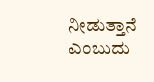ನೀಡುತ್ತಾನೆ ಎಂಬುದು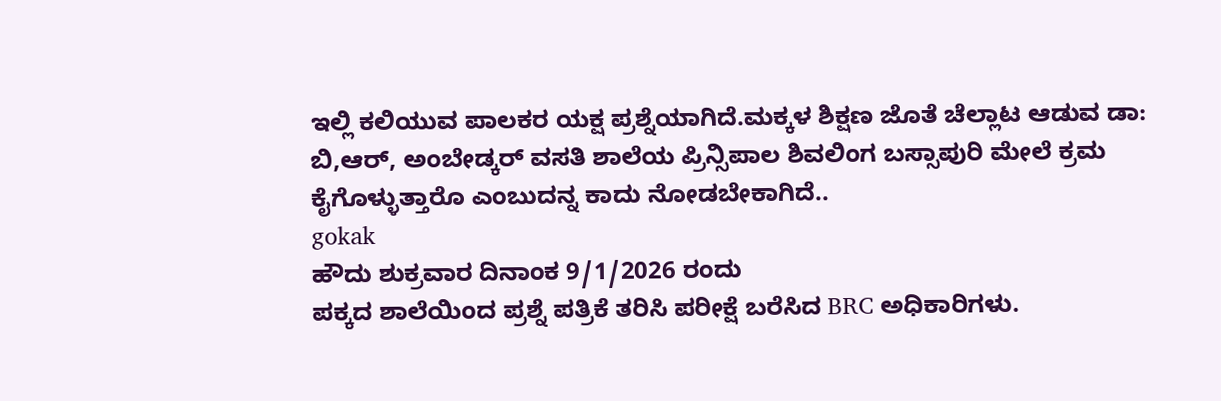ಇಲ್ಲಿ ಕಲಿಯುವ ಪಾಲಕರ ಯಕ್ಷ ಪ್ರಶ್ನೆಯಾಗಿದೆ.ಮಕ್ಕಳ ಶಿಕ್ಷಣ ಜೊತೆ ಚೆಲ್ಲಾಟ ಆಡುವ ಡಾ: ಬಿ,ಆರ್, ಅಂಬೇಡ್ಕರ್ ವಸತಿ ಶಾಲೆಯ ಪ್ರಿನ್ಸಿಪಾಲ ಶಿವಲಿಂಗ ಬಸ್ಸಾಪುರಿ ಮೇಲೆ ಕ್ರಮ ಕೈಗೊಳ್ಳುತ್ತಾರೊ ಎಂಬುದನ್ನ ಕಾದು ನೋಡಬೇಕಾಗಿದೆ..
gokak
ಹೌದು ಶುಕ್ರವಾರ ದಿನಾಂಕ 9/1/2026 ರಂದು
ಪಕ್ಕದ ಶಾಲೆಯಿಂದ ಪ್ರಶ್ನೆ ಪತ್ರಿಕೆ ತರಿಸಿ ಪರೀಕ್ಷೆ ಬರೆಸಿದ BRC ಅಧಿಕಾರಿಗಳು.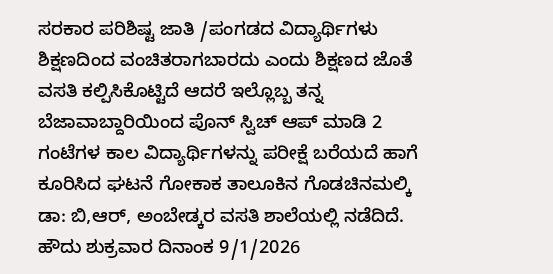ಸರಕಾರ ಪರಿಶಿಷ್ಟ ಜಾತಿ /ಪಂಗಡದ ವಿದ್ಯಾರ್ಥಿಗಳು ಶಿಕ್ಷಣದಿಂದ ವಂಚಿತರಾಗಬಾರದು ಎಂದು ಶಿಕ್ಷಣದ ಜೊತೆ ವಸತಿ ಕಲ್ಪಿಸಿಕೊಟ್ಟಿದೆ ಆದರೆ ಇಲ್ಲೊಬ್ಬ ತನ್ನ ಬೆಜಾವಾಬ್ದಾರಿಯಿಂದ ಪೊನ್ ಸ್ವಿಚ್ ಆಪ್ ಮಾಡಿ 2 ಗಂಟೆಗಳ ಕಾಲ ವಿದ್ಯಾರ್ಥಿಗಳನ್ನು ಪರೀಕ್ಷೆ ಬರೆಯದೆ ಹಾಗೆ ಕೂರಿಸಿದ ಘಟನೆ ಗೋಕಾಕ ತಾಲೂಕಿನ ಗೊಡಚಿನಮಲ್ಕಿ ಡಾ: ಬಿ,ಆರ್, ಅಂಬೇಡ್ಕರ ವಸತಿ ಶಾಲೆಯಲ್ಲಿ ನಡೆದಿದೆ.
ಹೌದು ಶುಕ್ರವಾರ ದಿನಾಂಕ 9/1/2026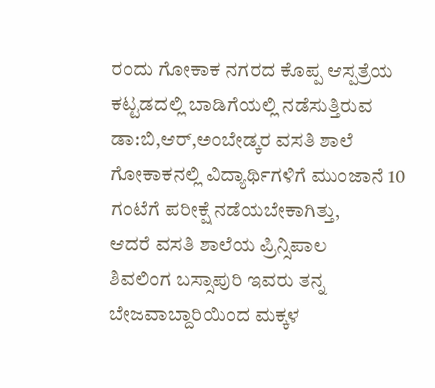ರಂದು ಗೋಕಾಕ ನಗರದ ಕೊಪ್ಪ ಆಸ್ಪತ್ರೆಯ ಕಟ್ಟಡದಲ್ಲಿ ಬಾಡಿಗೆಯಲ್ಲಿ ನಡೆಸುತ್ತಿರುವ ಡಾ:ಬಿ,ಆರ್,ಅಂಬೇಡ್ಕರ ವಸತಿ ಶಾಲೆ ಗೋಕಾಕನಲ್ಲಿ ವಿದ್ಯಾರ್ಥಿಗಳಿಗೆ ಮುಂಜಾನೆ 10 ಗಂಟೆಗೆ ಪರೀಕ್ಷೆ ನಡೆಯಬೇಕಾಗಿತ್ತು,
ಆದರೆ ವಸತಿ ಶಾಲೆಯ ಪ್ರಿನ್ಸಿಪಾಲ
ಶಿವಲಿಂಗ ಬಸ್ಸಾಪುರಿ ಇವರು ತನ್ನ ಬೇಜವಾಬ್ದಾರಿಯಿಂದ ಮಕ್ಕಳ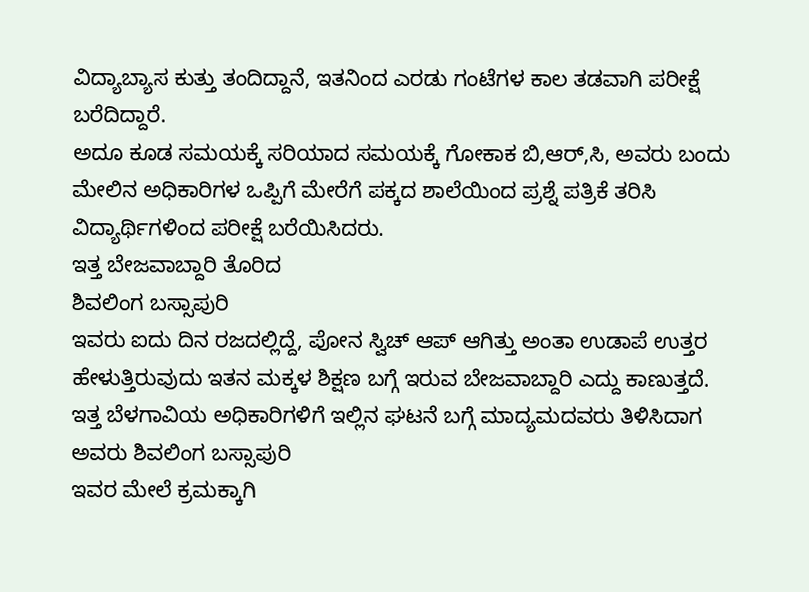ವಿದ್ಯಾಬ್ಯಾಸ ಕುತ್ತು ತಂದಿದ್ದಾನೆ, ಇತನಿಂದ ಎರಡು ಗಂಟೆಗಳ ಕಾಲ ತಡವಾಗಿ ಪರೀಕ್ಷೆ ಬರೆದಿದ್ದಾರೆ.
ಅದೂ ಕೂಡ ಸಮಯಕ್ಕೆ ಸರಿಯಾದ ಸಮಯಕ್ಕೆ ಗೋಕಾಕ ಬಿ,ಆರ್,ಸಿ, ಅವರು ಬಂದು ಮೇಲಿನ ಅಧಿಕಾರಿಗಳ ಒಪ್ಪಿಗೆ ಮೇರೆಗೆ ಪಕ್ಕದ ಶಾಲೆಯಿಂದ ಪ್ರಶ್ನೆ ಪತ್ರಿಕೆ ತರಿಸಿ ವಿದ್ಯಾರ್ಥಿಗಳಿಂದ ಪರೀಕ್ಷೆ ಬರೆಯಿಸಿದರು.
ಇತ್ತ ಬೇಜವಾಬ್ದಾರಿ ತೊರಿದ
ಶಿವಲಿಂಗ ಬಸ್ಸಾಪುರಿ
ಇವರು ಐದು ದಿನ ರಜದಲ್ಲಿದ್ದೆ, ಪೋನ ಸ್ವಿಚ್ ಆಪ್ ಆಗಿತ್ತು ಅಂತಾ ಉಡಾಪೆ ಉತ್ತರ ಹೇಳುತ್ತಿರುವುದು ಇತನ ಮಕ್ಕಳ ಶಿಕ್ಷಣ ಬಗ್ಗೆ ಇರುವ ಬೇಜವಾಬ್ದಾರಿ ಎದ್ದು ಕಾಣುತ್ತದೆ.
ಇತ್ತ ಬೆಳಗಾವಿಯ ಅಧಿಕಾರಿಗಳಿಗೆ ಇಲ್ಲಿನ ಘಟನೆ ಬಗ್ಗೆ ಮಾದ್ಯಮದವರು ತಿಳಿಸಿದಾಗ ಅವರು ಶಿವಲಿಂಗ ಬಸ್ಸಾಪುರಿ
ಇವರ ಮೇಲೆ ಕ್ರಮಕ್ಕಾಗಿ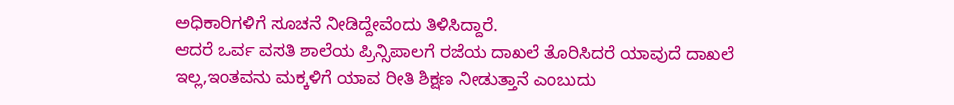ಅಧಿಕಾರಿಗಳಿಗೆ ಸೂಚನೆ ನೀಡಿದ್ದೇವೆಂದು ತಿಳಿಸಿದ್ದಾರೆ.
ಆದರೆ ಒರ್ವ ವಸತಿ ಶಾಲೆಯ ಪ್ರಿನ್ಸಿಪಾಲಗೆ ರಜೆಯ ದಾಖಲೆ ತೊರಿಸಿದರೆ ಯಾವುದೆ ದಾಖಲೆ ಇಲ್ಲ,ಇಂತವನು ಮಕ್ಕಳಿಗೆ ಯಾವ ರೀತಿ ಶಿಕ್ಷಣ ನೀಡುತ್ತಾನೆ ಎಂಬುದು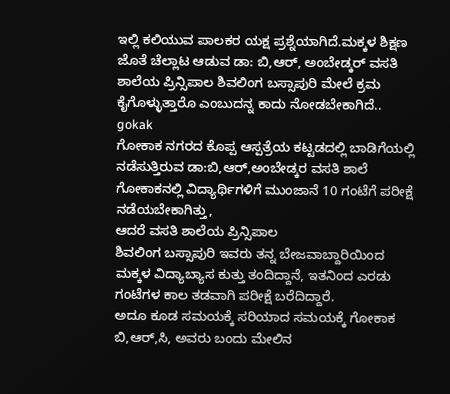ಇಲ್ಲಿ ಕಲಿಯುವ ಪಾಲಕರ ಯಕ್ಷ ಪ್ರಶ್ನೆಯಾಗಿದೆ.ಮಕ್ಕಳ ಶಿಕ್ಷಣ ಜೊತೆ ಚೆಲ್ಲಾಟ ಆಡುವ ಡಾ: ಬಿ,ಆರ್, ಅಂಬೇಡ್ಕರ್ ವಸತಿ ಶಾಲೆಯ ಪ್ರಿನ್ಸಿಪಾಲ ಶಿವಲಿಂಗ ಬಸ್ಸಾಪುರಿ ಮೇಲೆ ಕ್ರಮ ಕೈಗೊಳ್ಳುತ್ತಾರೊ ಎಂಬುದನ್ನ ಕಾದು ನೋಡಬೇಕಾಗಿದೆ..
gokak
ಗೋಕಾಕ ನಗರದ ಕೊಪ್ಪ ಆಸ್ಪತ್ರೆಯ ಕಟ್ಟಡದಲ್ಲಿ ಬಾಡಿಗೆಯಲ್ಲಿ ನಡೆಸುತ್ತಿರುವ ಡಾ:ಬಿ,ಆರ್,ಅಂಬೇಡ್ಕರ ವಸತಿ ಶಾಲೆ ಗೋಕಾಕನಲ್ಲಿ ವಿದ್ಯಾರ್ಥಿಗಳಿಗೆ ಮುಂಜಾನೆ 10 ಗಂಟೆಗೆ ಪರೀಕ್ಷೆ ನಡೆಯಬೇಕಾಗಿತ್ತು,
ಆದರೆ ವಸತಿ ಶಾಲೆಯ ಪ್ರಿನ್ಸಿಪಾಲ
ಶಿವಲಿಂಗ ಬಸ್ಸಾಪುರಿ ಇವರು ತನ್ನ ಬೇಜವಾಬ್ದಾರಿಯಿಂದ ಮಕ್ಕಳ ವಿದ್ಯಾಬ್ಯಾಸ ಕುತ್ತು ತಂದಿದ್ದಾನೆ, ಇತನಿಂದ ಎರಡು ಗಂಟೆಗಳ ಕಾಲ ತಡವಾಗಿ ಪರೀಕ್ಷೆ ಬರೆದಿದ್ದಾರೆ.
ಅದೂ ಕೂಡ ಸಮಯಕ್ಕೆ ಸರಿಯಾದ ಸಮಯಕ್ಕೆ ಗೋಕಾಕ ಬಿ,ಆರ್,ಸಿ, ಅವರು ಬಂದು ಮೇಲಿನ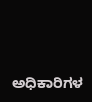ಅಧಿಕಾರಿಗಳ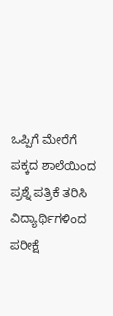ಒಪ್ಪಿಗೆ ಮೇರೆಗೆ ಪಕ್ಕದ ಶಾಲೆಯಿಂದ ಪ್ರಶ್ನೆ ಪತ್ರಿಕೆ ತರಿಸಿ ವಿದ್ಯಾರ್ಥಿಗಳಿಂದ ಪರೀಕ್ಷೆ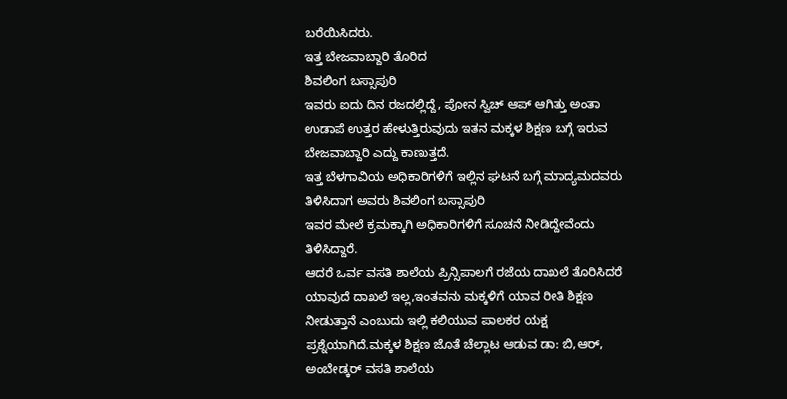ಬರೆಯಿಸಿದರು.
ಇತ್ತ ಬೇಜವಾಬ್ದಾರಿ ತೊರಿದ
ಶಿವಲಿಂಗ ಬಸ್ಸಾಪುರಿ
ಇವರು ಐದು ದಿನ ರಜದಲ್ಲಿದ್ದೆ, ಪೋನ ಸ್ವಿಚ್ ಆಪ್ ಆಗಿತ್ತು ಅಂತಾ ಉಡಾಪೆ ಉತ್ತರ ಹೇಳುತ್ತಿರುವುದು ಇತನ ಮಕ್ಕಳ ಶಿಕ್ಷಣ ಬಗ್ಗೆ ಇರುವ ಬೇಜವಾಬ್ದಾರಿ ಎದ್ದು ಕಾಣುತ್ತದೆ.
ಇತ್ತ ಬೆಳಗಾವಿಯ ಅಧಿಕಾರಿಗಳಿಗೆ ಇಲ್ಲಿನ ಘಟನೆ ಬಗ್ಗೆ ಮಾದ್ಯಮದವರು ತಿಳಿಸಿದಾಗ ಅವರು ಶಿವಲಿಂಗ ಬಸ್ಸಾಪುರಿ
ಇವರ ಮೇಲೆ ಕ್ರಮಕ್ಕಾಗಿ ಅಧಿಕಾರಿಗಳಿಗೆ ಸೂಚನೆ ನೀಡಿದ್ದೇವೆಂದು ತಿಳಿಸಿದ್ದಾರೆ.
ಆದರೆ ಒರ್ವ ವಸತಿ ಶಾಲೆಯ ಪ್ರಿನ್ಸಿಪಾಲಗೆ ರಜೆಯ ದಾಖಲೆ ತೊರಿಸಿದರೆ ಯಾವುದೆ ದಾಖಲೆ ಇಲ್ಲ,ಇಂತವನು ಮಕ್ಕಳಿಗೆ ಯಾವ ರೀತಿ ಶಿಕ್ಷಣ ನೀಡುತ್ತಾನೆ ಎಂಬುದು ಇಲ್ಲಿ ಕಲಿಯುವ ಪಾಲಕರ ಯಕ್ಷ ಪ್ರಶ್ನೆಯಾಗಿದೆ.ಮಕ್ಕಳ ಶಿಕ್ಷಣ ಜೊತೆ ಚೆಲ್ಲಾಟ ಆಡುವ ಡಾ: ಬಿ,ಆರ್, ಅಂಬೇಡ್ಕರ್ ವಸತಿ ಶಾಲೆಯ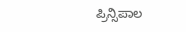ಪ್ರಿನ್ಸಿಪಾಲ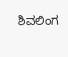ಶಿವಲಿಂಗ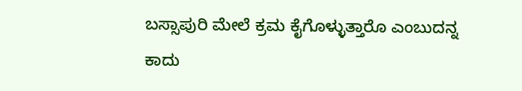ಬಸ್ಸಾಪುರಿ ಮೇಲೆ ಕ್ರಮ ಕೈಗೊಳ್ಳುತ್ತಾರೊ ಎಂಬುದನ್ನ ಕಾದು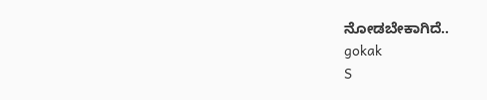ನೋಡಬೇಕಾಗಿದೆ..
gokak
S